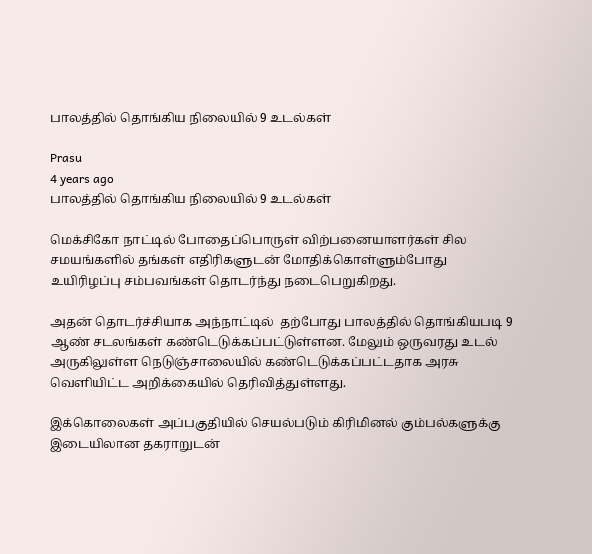பாலத்தில் தொங்கிய நிலையில் 9 உடல்கள்

Prasu
4 years ago
பாலத்தில் தொங்கிய நிலையில் 9 உடல்கள்

மெக்சிகோ நாட்டில் போதைப்பொருள் விற்பனையாளர்கள் சில சமயங்களில் தங்கள் எதிரிகளுடன் மோதிக்கொள்ளும்போது உயிரிழப்பு சம்பவங்கள் தொடர்ந்து நடைபெறுகிறது.

அதன் தொடர்ச்சியாக அந்நாட்டில்  தற்போது பாலத்தில் தொங்கியபடி 9 ஆண் சடலங்கள் கண்டெடுக்கப்பட்டுள்ளன. மேலும் ஒருவரது உடல் அருகிலுள்ள நெடுஞ்சாலையில் கண்டெடுக்கப்பட்டதாக அரசு வெளியிட்ட அறிக்கையில் தெரிவித்துள்ளது.

இக்கொலைகள் அப்பகுதியில் செயல்படும் கிரிமினல் கும்பல்களுக்கு இடையிலான தகராறுடன்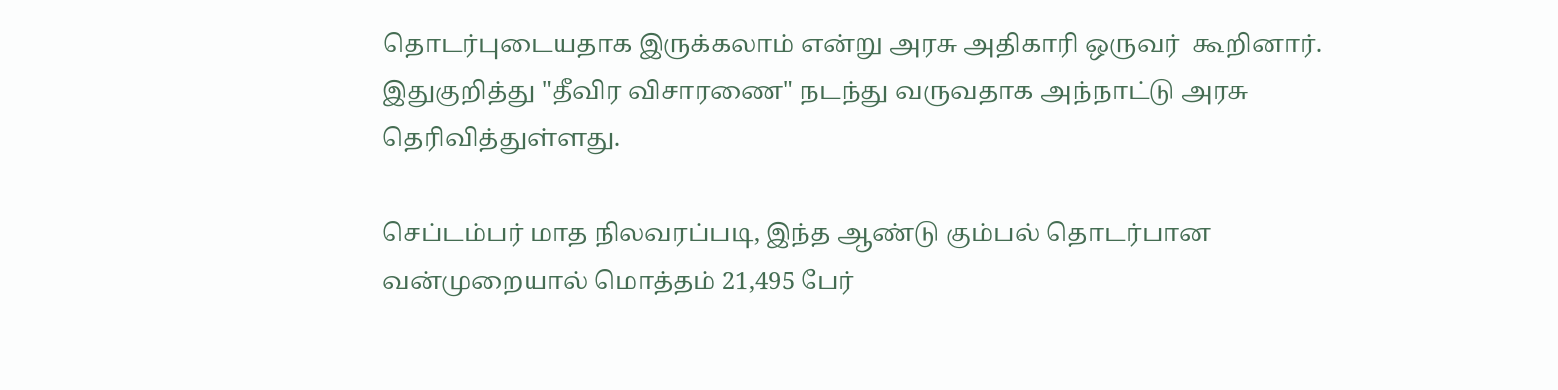தொடர்புடையதாக இருக்கலாம் என்று அரசு அதிகாரி ஒருவர்  கூறினார். இதுகுறித்து "தீவிர விசாரணை" நடந்து வருவதாக அந்நாட்டு அரசு தெரிவித்துள்ளது.

செப்டம்பர் மாத நிலவரப்படி, இந்த ஆண்டு கும்பல் தொடர்பான வன்முறையால் மொத்தம் 21,495 பேர்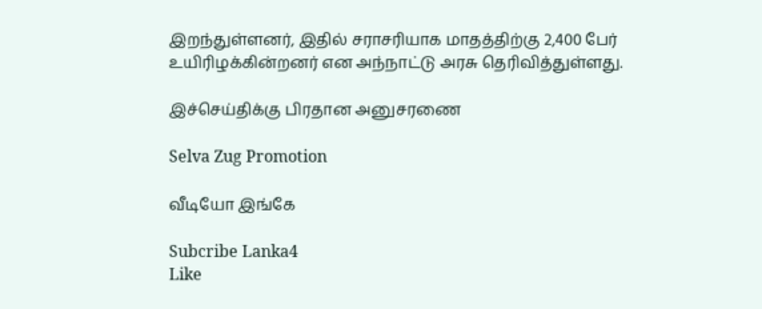இறந்துள்ளனர், இதில் சராசரியாக மாதத்திற்கு 2,400 பேர் உயிரிழக்கின்றனர் என அந்நாட்டு அரசு தெரிவித்துள்ளது.

இச்செய்திக்கு பிரதான அனுசரணை

Selva Zug Promotion

வீடியோ இங்கே

Subcribe Lanka4
Like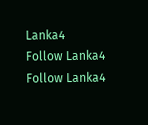Lanka4
Follow Lanka4
Follow Lanka4